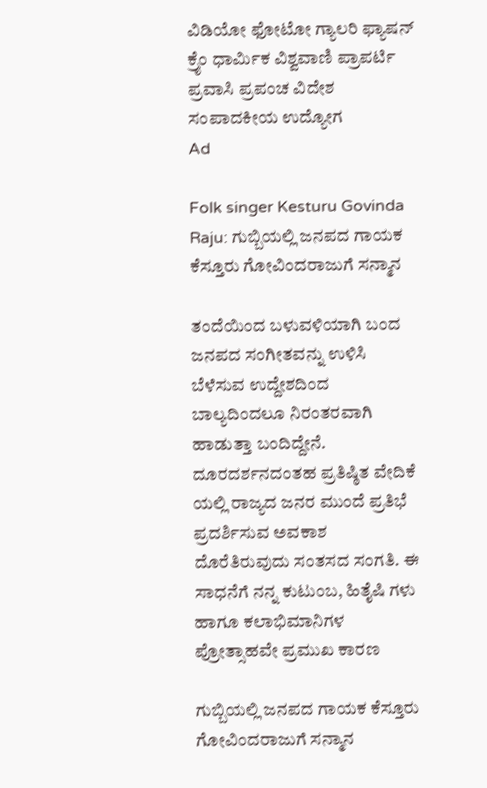ವಿಡಿಯೋ ಫೋಟೋ ಗ್ಯಾಲರಿ ಫ್ಯಾಷನ್ ಕ್ರೈಂ ಧಾರ್ಮಿಕ ವಿಶ್ವವಾಣಿ ಪ್ರಾಪರ್ಟಿ ಪ್ರವಾಸಿ ಪ್ರಪಂಚ ವಿದೇಶ ಸಂಪಾದಕೀಯ ಉದ್ಯೋಗ
Ad

Folk singer Kesturu Govinda Raju: ಗುಬ್ಬಿಯಲ್ಲಿ ಜನಪದ ಗಾಯಕ ಕೆಸ್ತೂರು ಗೋವಿಂದರಾಜುಗೆ ಸನ್ಮಾನ

ತಂದೆಯಿಂದ ಬಳುವಳಿಯಾಗಿ ಬಂದ ಜನಪದ ಸಂಗೀತವನ್ನು ಉಳಿಸಿ ಬೆಳೆಸುವ ಉದ್ದೇಶದಿಂದ ಬಾಲ್ಯದಿಂದಲೂ ನಿರಂತರವಾಗಿ ಹಾಡುತ್ತಾ ಬಂದಿದ್ದೇನೆ. ದೂರದರ್ಶನದಂತಹ ಪ್ರತಿಷ್ಠಿತ ವೇದಿಕೆ ಯಲ್ಲಿ ರಾಜ್ಯದ ಜನರ ಮುಂದೆ ಪ್ರತಿಭೆ ಪ್ರದರ್ಶಿಸುವ ಅವಕಾಶ ದೊರೆತಿರುವುದು ಸಂತಸದ ಸಂಗತಿ. ಈ ಸಾಧನೆಗೆ ನನ್ನ ಕುಟುಂಬ, ಹಿತೈಷಿ ಗಳು ಹಾಗೂ ಕಲಾಭಿಮಾನಿಗಳ ಪ್ರೋತ್ಸಾಹವೇ ಪ್ರಮುಖ ಕಾರಣ

ಗುಬ್ಬಿಯಲ್ಲಿ ಜನಪದ ಗಾಯಕ ಕೆಸ್ತೂರು ಗೋವಿಂದರಾಜುಗೆ ಸನ್ಮಾನ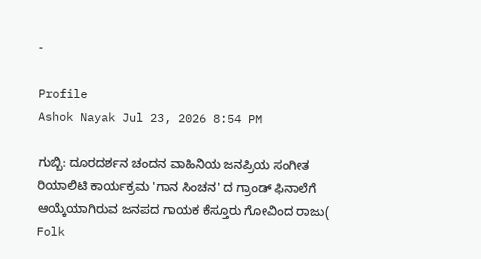-

Profile
Ashok Nayak Jul 23, 2026 8:54 PM

ಗುಬ್ಬಿ: ದೂರದರ್ಶನ ಚಂದನ ವಾಹಿನಿಯ ಜನಪ್ರಿಯ ಸಂಗೀತ ರಿಯಾಲಿಟಿ ಕಾರ್ಯಕ್ರಮ 'ಗಾನ ಸಿಂಚನ' ದ ಗ್ರಾಂಡ್ ಫಿನಾಲೆಗೆ ಆಯ್ಕೆಯಾಗಿರುವ ಜನಪದ ಗಾಯಕ ಕೆಸ್ತೂರು ಗೋವಿಂದ ರಾಜು( Folk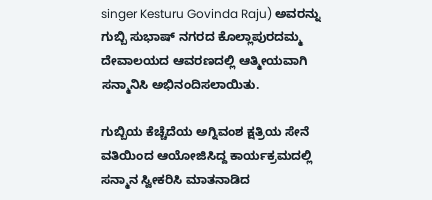singer Kesturu Govinda Raju) ಅವರನ್ನು ಗುಬ್ಬಿ ಸುಭಾಷ್ ನಗರದ ಕೊಲ್ಲಾಪುರದಮ್ಮ ದೇವಾಲಯದ ಆವರಣದಲ್ಲಿ ಆತ್ಮೀಯವಾಗಿ ಸನ್ಮಾನಿಸಿ ಅಭಿನಂದಿಸಲಾಯಿತು.

ಗುಬ್ಬಿಯ ಕೆಚ್ಚೆದೆಯ ಅಗ್ನಿವಂಶ ಕ್ಷತ್ರಿಯ ಸೇನೆ ವತಿಯಿಂದ ಆಯೋಜಿಸಿದ್ದ ಕಾರ್ಯಕ್ರಮದಲ್ಲಿ ಸನ್ಮಾನ ಸ್ವೀಕರಿಸಿ ಮಾತನಾಡಿದ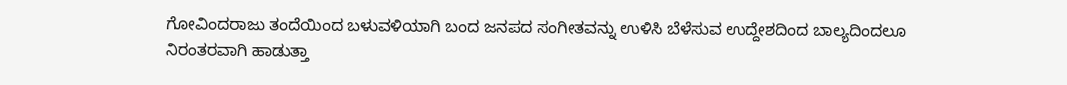ಗೋವಿಂದರಾಜು ತಂದೆಯಿಂದ ಬಳುವಳಿಯಾಗಿ ಬಂದ ಜನಪದ ಸಂಗೀತವನ್ನು ಉಳಿಸಿ ಬೆಳೆಸುವ ಉದ್ದೇಶದಿಂದ ಬಾಲ್ಯದಿಂದಲೂ ನಿರಂತರವಾಗಿ ಹಾಡುತ್ತಾ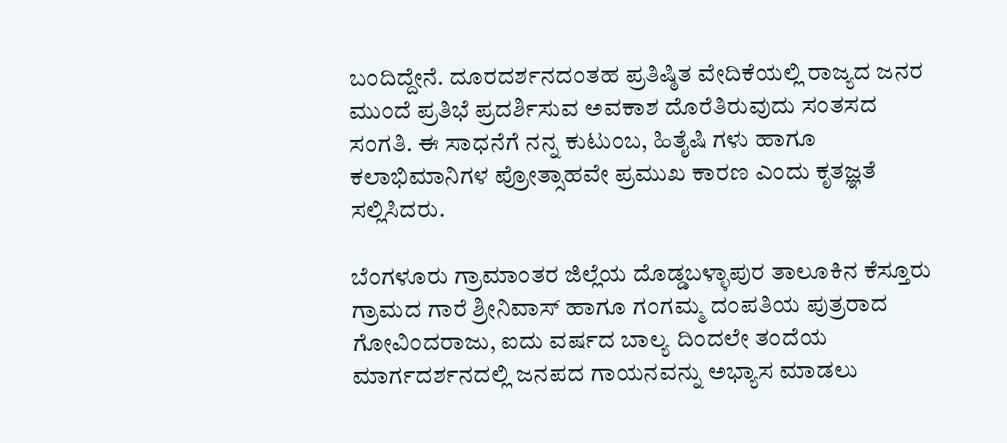ಬಂದಿದ್ದೇನೆ. ದೂರದರ್ಶನದಂತಹ ಪ್ರತಿಷ್ಠಿತ ವೇದಿಕೆಯಲ್ಲಿ ರಾಜ್ಯದ ಜನರ ಮುಂದೆ ಪ್ರತಿಭೆ ಪ್ರದರ್ಶಿಸುವ ಅವಕಾಶ ದೊರೆತಿರುವುದು ಸಂತಸದ ಸಂಗತಿ. ಈ ಸಾಧನೆಗೆ ನನ್ನ ಕುಟುಂಬ, ಹಿತೈಷಿ ಗಳು ಹಾಗೂ ಕಲಾಭಿಮಾನಿಗಳ ಪ್ರೋತ್ಸಾಹವೇ ಪ್ರಮುಖ ಕಾರಣ ಎಂದು ಕೃತಜ್ಞತೆ ಸಲ್ಲಿಸಿದರು.

ಬೆಂಗಳೂರು ಗ್ರಾಮಾಂತರ ಜಿಲ್ಲೆಯ ದೊಡ್ಡಬಳ್ಳಾಪುರ ತಾಲೂಕಿನ ಕೆಸ್ತೂರು ಗ್ರಾಮದ ಗಾರೆ ಶ್ರೀನಿವಾಸ್ ಹಾಗೂ ಗಂಗಮ್ಮ ದಂಪತಿಯ ಪುತ್ರರಾದ ಗೋವಿಂದರಾಜು, ಐದು ವರ್ಷದ ಬಾಲ್ಯ ದಿಂದಲೇ ತಂದೆಯ ಮಾರ್ಗದರ್ಶನದಲ್ಲಿ ಜನಪದ ಗಾಯನವನ್ನು ಅಭ್ಯಾಸ ಮಾಡಲು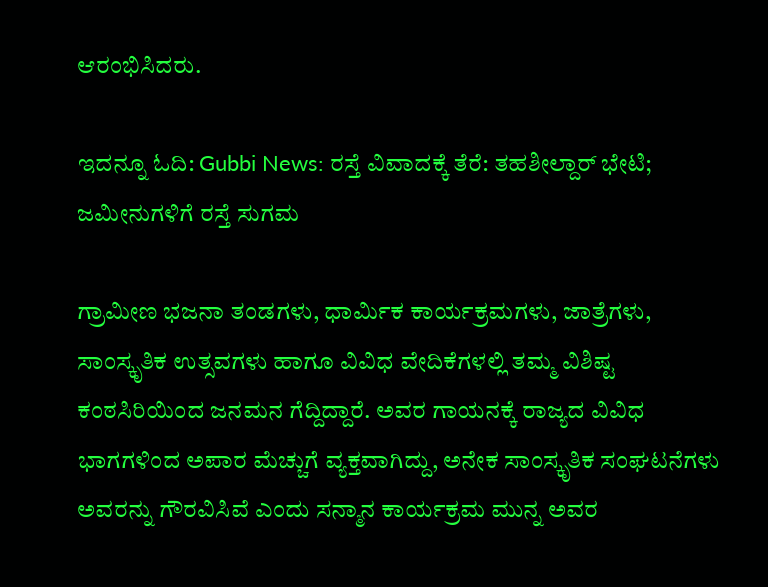ಆರಂಭಿಸಿದರು.

ಇದನ್ನೂ ಓದಿ: Gubbi News: ರಸ್ತೆ ವಿವಾದಕ್ಕೆ ತೆರೆ: ತಹಶೀಲ್ದಾರ್ ಭೇಟಿ; ಜಮೀನುಗಳಿಗೆ ರಸ್ತೆ ಸುಗಮ

ಗ್ರಾಮೀಣ ಭಜನಾ ತಂಡಗಳು, ಧಾರ್ಮಿಕ ಕಾರ್ಯಕ್ರಮಗಳು, ಜಾತ್ರೆಗಳು, ಸಾಂಸ್ಕೃತಿಕ ಉತ್ಸವಗಳು ಹಾಗೂ ವಿವಿಧ ವೇದಿಕೆಗಳಲ್ಲಿ ತಮ್ಮ ವಿಶಿಷ್ಟ ಕಂಠಸಿರಿಯಿಂದ ಜನಮನ ಗೆದ್ದಿದ್ದಾರೆ. ಅವರ ಗಾಯನಕ್ಕೆ ರಾಜ್ಯದ ವಿವಿಧ ಭಾಗಗಳಿಂದ ಅಪಾರ ಮೆಚ್ಚುಗೆ ವ್ಯಕ್ತವಾಗಿದ್ದು, ಅನೇಕ ಸಾಂಸ್ಕೃತಿಕ ಸಂಘಟನೆಗಳು ಅವರನ್ನು ಗೌರವಿಸಿವೆ ಎಂದು ಸನ್ಮಾನ ಕಾರ್ಯಕ್ರಮ ಮುನ್ನ ಅವರ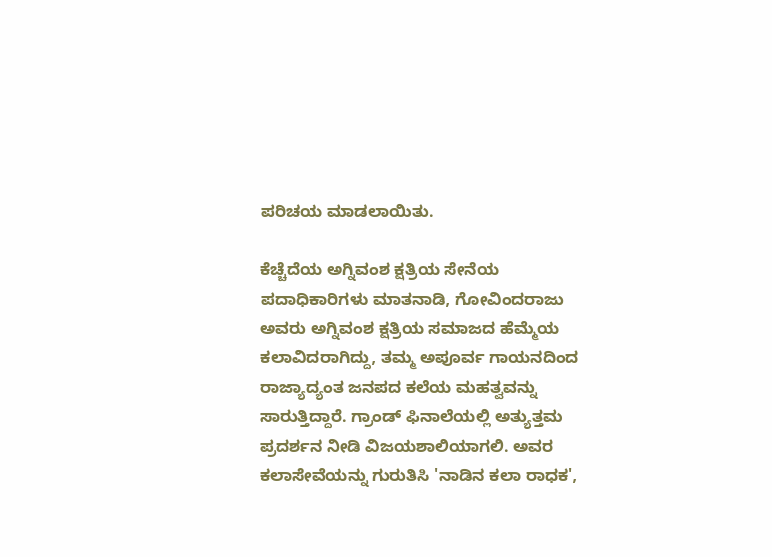ಪರಿಚಯ ಮಾಡಲಾಯಿತು.

ಕೆಚ್ಚೆದೆಯ ಅಗ್ನಿವಂಶ ಕ್ಷತ್ರಿಯ ಸೇನೆಯ ಪದಾಧಿಕಾರಿಗಳು ಮಾತನಾಡಿ, ಗೋವಿಂದರಾಜು ಅವರು ಅಗ್ನಿವಂಶ ಕ್ಷತ್ರಿಯ ಸಮಾಜದ ಹೆಮ್ಮೆಯ ಕಲಾವಿದರಾಗಿದ್ದು, ತಮ್ಮ ಅಪೂರ್ವ ಗಾಯನದಿಂದ ರಾಜ್ಯಾದ್ಯಂತ ಜನಪದ ಕಲೆಯ ಮಹತ್ವವನ್ನು ಸಾರುತ್ತಿದ್ದಾರೆ. ಗ್ರಾಂಡ್ ಫಿನಾಲೆಯಲ್ಲಿ ಅತ್ಯುತ್ತಮ ಪ್ರದರ್ಶನ ನೀಡಿ ವಿಜಯಶಾಲಿಯಾಗಲಿ. ಅವರ ಕಲಾಸೇವೆಯನ್ನು ಗುರುತಿಸಿ 'ನಾಡಿನ ಕಲಾ ರಾಧಕ',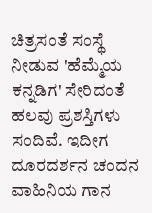ಚಿತ್ರಸಂತೆ ಸಂಸ್ಥೆ ನೀಡುವ 'ಹೆಮ್ಮೆಯ ಕನ್ನಡಿಗ' ಸೇರಿದಂತೆ ಹಲವು ಪ್ರಶಸ್ತಿಗಳು ಸಂದಿವೆ. ಇದೀಗ ದೂರದರ್ಶನ ಚಂದನ ವಾಹಿನಿಯ ಗಾನ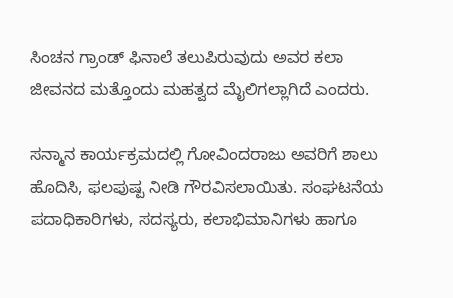ಸಿಂಚನ ಗ್ರಾಂಡ್ ಫಿನಾಲೆ ತಲುಪಿರುವುದು ಅವರ ಕಲಾ ಜೀವನದ ಮತ್ತೊಂದು ಮಹತ್ವದ ಮೈಲಿಗಲ್ಲಾಗಿದೆ ಎಂದರು.

ಸನ್ಮಾನ ಕಾರ್ಯಕ್ರಮದಲ್ಲಿ ಗೋವಿಂದರಾಜು ಅವರಿಗೆ ಶಾಲು ಹೊದಿಸಿ, ಫಲಪುಷ್ಪ ನೀಡಿ ಗೌರವಿಸಲಾಯಿತು. ಸಂಘಟನೆಯ ಪದಾಧಿಕಾರಿಗಳು, ಸದಸ್ಯರು, ಕಲಾಭಿಮಾನಿಗಳು ಹಾಗೂ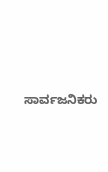ಸಾರ್ವಜನಿಕರು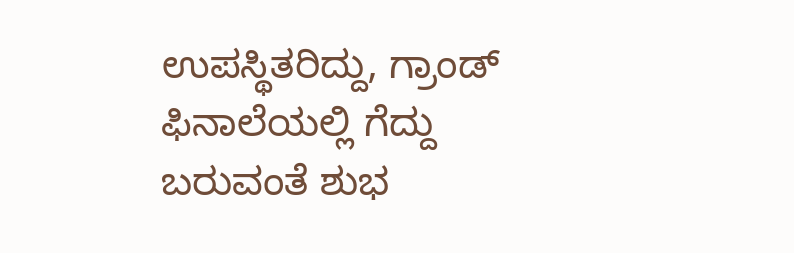ಉಪಸ್ಥಿತರಿದ್ದು, ಗ್ರಾಂಡ್ ಫಿನಾಲೆಯಲ್ಲಿ ಗೆದ್ದು ಬರುವಂತೆ ಶುಭ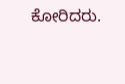ಕೋರಿದರು.